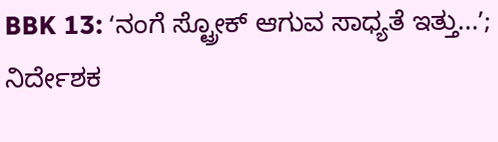BBK 13: ʻನಂಗೆ ಸ್ಟ್ರೋಕ್ ಆಗುವ ಸಾಧ್ಯತೆ ಇತ್ತು...ʼ; ನಿರ್ದೇಶಕ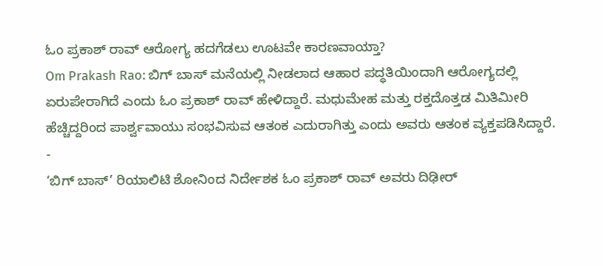ಓಂ ಪ್ರಕಾಶ್ ರಾವ್ ಆರೋಗ್ಯ ಹದಗೆಡಲು ಊಟವೇ ಕಾರಣವಾಯ್ತಾ?
Om Prakash Rao: ಬಿಗ್ ಬಾಸ್ ಮನೆಯಲ್ಲಿ ನೀಡಲಾದ ಆಹಾರ ಪದ್ಧತಿಯಿಂದಾಗಿ ಆರೋಗ್ಯದಲ್ಲಿ ಏರುಪೇರಾಗಿದೆ ಎಂದು ಓಂ ಪ್ರಕಾಶ್ ರಾವ್ ಹೇಳಿದ್ದಾರೆ. ಮಧುಮೇಹ ಮತ್ತು ರಕ್ತದೊತ್ತಡ ಮಿತಿಮೀರಿ ಹೆಚ್ಚಿದ್ದರಿಂದ ಪಾರ್ಶ್ವವಾಯು ಸಂಭವಿಸುವ ಆತಂಕ ಎದುರಾಗಿತ್ತು ಎಂದು ಅವರು ಆತಂಕ ವ್ಯಕ್ತಪಡಿಸಿದ್ದಾರೆ.
-
‘ಬಿಗ್ ಬಾಸ್’ ರಿಯಾಲಿಟಿ ಶೋನಿಂದ ನಿರ್ದೇಶಕ ಓಂ ಪ್ರಕಾಶ್ ರಾವ್ ಅವರು ದಿಢೀರ್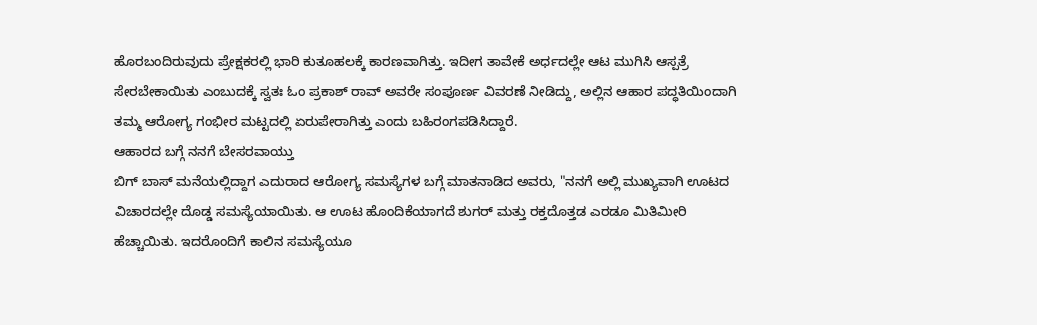ಹೊರಬಂದಿರುವುದು ಪ್ರೇಕ್ಷಕರಲ್ಲಿ ಭಾರಿ ಕುತೂಹಲಕ್ಕೆ ಕಾರಣವಾಗಿತ್ತು. ಇದೀಗ ತಾವೇಕೆ ಅರ್ಧದಲ್ಲೇ ಆಟ ಮುಗಿಸಿ ಆಸ್ಪತ್ರೆ ಸೇರಬೇಕಾಯಿತು ಎಂಬುದಕ್ಕೆ ಸ್ವತಃ ಓಂ ಪ್ರಕಾಶ್ ರಾವ್ ಅವರೇ ಸಂಪೂರ್ಣ ವಿವರಣೆ ನೀಡಿದ್ದು, ಅಲ್ಲಿನ ಆಹಾರ ಪದ್ಧತಿಯಿಂದಾಗಿ ತಮ್ಮ ಆರೋಗ್ಯ ಗಂಭೀರ ಮಟ್ಟದಲ್ಲಿ ಏರುಪೇರಾಗಿತ್ತು ಎಂದು ಬಹಿರಂಗಪಡಿಸಿದ್ದಾರೆ.
ಆಹಾರದ ಬಗ್ಗೆ ನನಗೆ ಬೇಸರವಾಯ್ತು
ಬಿಗ್ ಬಾಸ್ ಮನೆಯಲ್ಲಿದ್ದಾಗ ಎದುರಾದ ಆರೋಗ್ಯ ಸಮಸ್ಯೆಗಳ ಬಗ್ಗೆ ಮಾತನಾಡಿದ ಅವರು, "ನನಗೆ ಅಲ್ಲಿ ಮುಖ್ಯವಾಗಿ ಊಟದ ವಿಚಾರದಲ್ಲೇ ದೊಡ್ಡ ಸಮಸ್ಯೆಯಾಯಿತು. ಆ ಊಟ ಹೊಂದಿಕೆಯಾಗದೆ ಶುಗರ್ ಮತ್ತು ರಕ್ತದೊತ್ತಡ ಎರಡೂ ಮಿತಿಮೀರಿ ಹೆಚ್ಚಾಯಿತು. ಇದರೊಂದಿಗೆ ಕಾಲಿನ ಸಮಸ್ಯೆಯೂ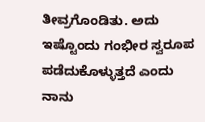ತೀವ್ರಗೊಂಡಿತು. ಅದು ಇಷ್ಟೊಂದು ಗಂಭೀರ ಸ್ವರೂಪ ಪಡೆದುಕೊಳ್ಳುತ್ತದೆ ಎಂದು ನಾನು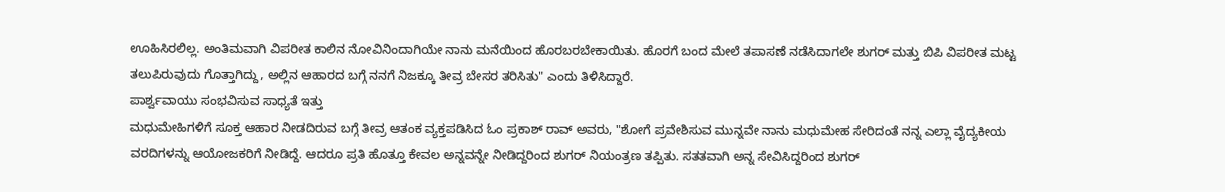ಊಹಿಸಿರಲಿಲ್ಲ. ಅಂತಿಮವಾಗಿ ವಿಪರೀತ ಕಾಲಿನ ನೋವಿನಿಂದಾಗಿಯೇ ನಾನು ಮನೆಯಿಂದ ಹೊರಬರಬೇಕಾಯಿತು. ಹೊರಗೆ ಬಂದ ಮೇಲೆ ತಪಾಸಣೆ ನಡೆಸಿದಾಗಲೇ ಶುಗರ್ ಮತ್ತು ಬಿಪಿ ವಿಪರೀತ ಮಟ್ಟ ತಲುಪಿರುವುದು ಗೊತ್ತಾಗಿದ್ದು, ಅಲ್ಲಿನ ಆಹಾರದ ಬಗ್ಗೆ ನನಗೆ ನಿಜಕ್ಕೂ ತೀವ್ರ ಬೇಸರ ತರಿಸಿತು" ಎಂದು ತಿಳಿಸಿದ್ದಾರೆ.
ಪಾರ್ಶ್ವವಾಯು ಸಂಭವಿಸುವ ಸಾಧ್ಯತೆ ಇತ್ತು
ಮಧುಮೇಹಿಗಳಿಗೆ ಸೂಕ್ತ ಆಹಾರ ನೀಡದಿರುವ ಬಗ್ಗೆ ತೀವ್ರ ಆತಂಕ ವ್ಯಕ್ತಪಡಿಸಿದ ಓಂ ಪ್ರಕಾಶ್ ರಾವ್ ಅವರು, "ಶೋಗೆ ಪ್ರವೇಶಿಸುವ ಮುನ್ನವೇ ನಾನು ಮಧುಮೇಹ ಸೇರಿದಂತೆ ನನ್ನ ಎಲ್ಲಾ ವೈದ್ಯಕೀಯ ವರದಿಗಳನ್ನು ಆಯೋಜಕರಿಗೆ ನೀಡಿದ್ದೆ. ಆದರೂ ಪ್ರತಿ ಹೊತ್ತೂ ಕೇವಲ ಅನ್ನವನ್ನೇ ನೀಡಿದ್ದರಿಂದ ಶುಗರ್ ನಿಯಂತ್ರಣ ತಪ್ಪಿತು. ಸತತವಾಗಿ ಅನ್ನ ಸೇವಿಸಿದ್ದರಿಂದ ಶುಗರ್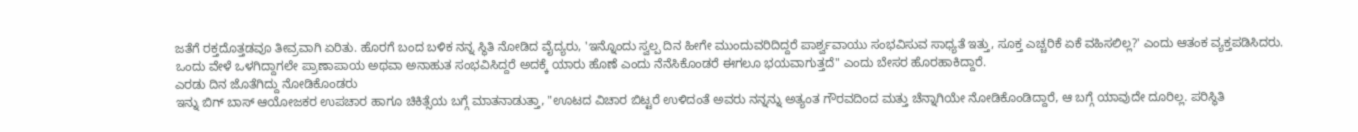ಜತೆಗೆ ರಕ್ತದೊತ್ತಡವೂ ತೀವ್ರವಾಗಿ ಏರಿತು. ಹೊರಗೆ ಬಂದ ಬಳಿಕ ನನ್ನ ಸ್ಥಿತಿ ನೋಡಿದ ವೈದ್ಯರು, 'ಇನ್ನೊಂದು ಸ್ವಲ್ಪ ದಿನ ಹೀಗೇ ಮುಂದುವರಿದಿದ್ದರೆ ಪಾರ್ಶ್ವವಾಯು ಸಂಭವಿಸುವ ಸಾಧ್ಯತೆ ಇತ್ತು, ಸೂಕ್ತ ಎಚ್ಚರಿಕೆ ಏಕೆ ವಹಿಸಲಿಲ್ಲ?' ಎಂದು ಆತಂಕ ವ್ಯಕ್ತಪಡಿಸಿದರು. ಒಂದು ವೇಳೆ ಒಳಗಿದ್ದಾಗಲೇ ಪ್ರಾಣಾಪಾಯ ಅಥವಾ ಅನಾಹುತ ಸಂಭವಿಸಿದ್ದರೆ ಅದಕ್ಕೆ ಯಾರು ಹೊಣೆ ಎಂದು ನೆನೆಸಿಕೊಂಡರೆ ಈಗಲೂ ಭಯವಾಗುತ್ತದೆ" ಎಂದು ಬೇಸರ ಹೊರಹಾಕಿದ್ದಾರೆ.
ಎರಡು ದಿನ ಜೊತೆಗಿದ್ದು ನೋಡಿಕೊಂಡರು
ಇನ್ನು ಬಿಗ್ ಬಾಸ್ ಆಯೋಜಕರ ಉಪಚಾರ ಹಾಗೂ ಚಿಕಿತ್ಸೆಯ ಬಗ್ಗೆ ಮಾತನಾಡುತ್ತಾ, "ಊಟದ ವಿಚಾರ ಬಿಟ್ಟರೆ ಉಳಿದಂತೆ ಅವರು ನನ್ನನ್ನು ಅತ್ಯಂತ ಗೌರವದಿಂದ ಮತ್ತು ಚೆನ್ನಾಗಿಯೇ ನೋಡಿಕೊಂಡಿದ್ದಾರೆ, ಆ ಬಗ್ಗೆ ಯಾವುದೇ ದೂರಿಲ್ಲ. ಪರಿಸ್ಥಿತಿ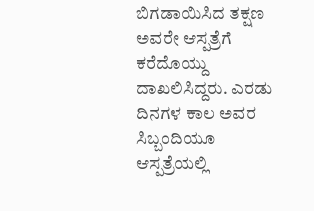ಬಿಗಡಾಯಿಸಿದ ತಕ್ಷಣ ಅವರೇ ಆಸ್ಪತ್ರೆಗೆ ಕರೆದೊಯ್ದು ದಾಖಲಿಸಿದ್ದರು. ಎರಡು ದಿನಗಳ ಕಾಲ ಅವರ ಸಿಬ್ಬಂದಿಯೂ ಆಸ್ಪತ್ರೆಯಲ್ಲಿ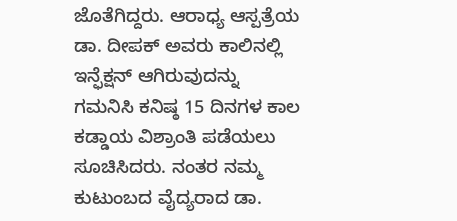ಜೊತೆಗಿದ್ದರು. ಆರಾಧ್ಯ ಆಸ್ಪತ್ರೆಯ ಡಾ. ದೀಪಕ್ ಅವರು ಕಾಲಿನಲ್ಲಿ ಇನ್ಫೆಕ್ಷನ್ ಆಗಿರುವುದನ್ನು ಗಮನಿಸಿ ಕನಿಷ್ಠ 15 ದಿನಗಳ ಕಾಲ ಕಡ್ಡಾಯ ವಿಶ್ರಾಂತಿ ಪಡೆಯಲು ಸೂಚಿಸಿದರು. ನಂತರ ನಮ್ಮ ಕುಟುಂಬದ ವೈದ್ಯರಾದ ಡಾ.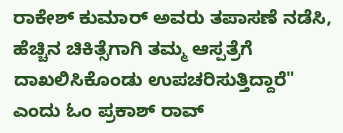ರಾಕೇಶ್ ಕುಮಾರ್ ಅವರು ತಪಾಸಣೆ ನಡೆಸಿ, ಹೆಚ್ಚಿನ ಚಿಕಿತ್ಸೆಗಾಗಿ ತಮ್ಮ ಆಸ್ಪತ್ರೆಗೆ ದಾಖಲಿಸಿಕೊಂಡು ಉಪಚರಿಸುತ್ತಿದ್ದಾರೆ" ಎಂದು ಓಂ ಪ್ರಕಾಶ್ ರಾವ್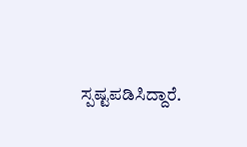ಸ್ಪಷ್ಟಪಡಿಸಿದ್ದಾರೆ.